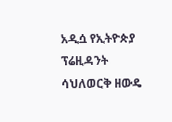አዲሷ የኢትዮጵያ ፕሬዚዳንት ሳህለወርቅ ዘውዴ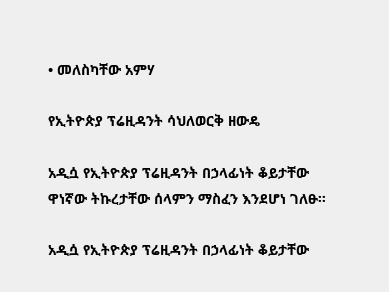• መለስካቸው አምሃ

የኢትዮጵያ ፕሬዚዳንት ሳህለወርቅ ዘውዴ

አዲሷ የኢትዮጵያ ፕሬዚዳንት በኃላፊነት ቆይታቸው ዋነኛው ትኩረታቸው ሰላምን ማስፈን እንደሆነ ገለፁ፡፡

አዲሷ የኢትዮጵያ ፕሬዚዳንት በኃላፊነት ቆይታቸው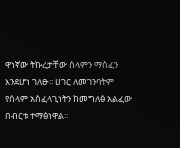ዋነኛው ትኩረታቸው ሰላምን ማስፈን እንደሆነ ገለፁ፡፡ ሀገር ለመገንባትም የሰላም አስፈላጊነትን ከመግለፅ አልፈው በብርቱ ተማፅነዋል፡፡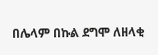በሌላም በኩል ደግሞ ለዘላቂ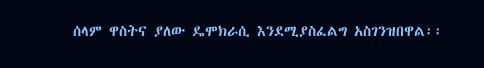ሰላም ዋስትና ያለው ዴሞክራሲ እንደሚያስፈልግ አስገንዝበዋል፡፡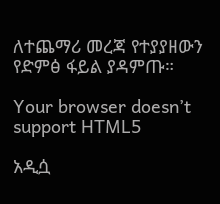ለተጨማሪ መረጃ የተያያዘውን የድምፅ ፋይል ያዳምጡ።

Your browser doesn’t support HTML5

አዲሷ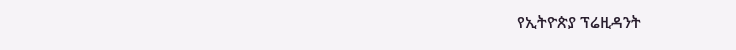የኢትዮጵያ ፕሬዚዳንት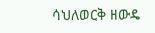ሳህለወርቅ ዘውዴ